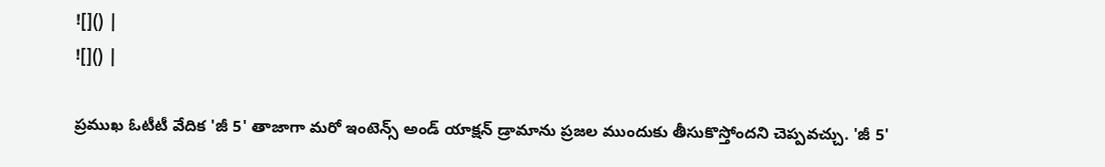![]() |
![]() |

ప్రముఖ ఓటీటీ వేదిక 'జీ 5' తాజాగా మరో ఇంటెన్స్ అండ్ యాక్షన్ డ్రామాను ప్రజల ముందుకు తీసుకొస్తోందని చెప్పవచ్చు. 'జీ 5'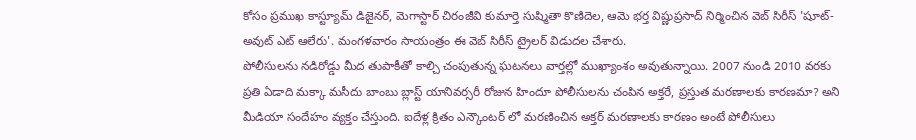కోసం ప్రముఖ కాస్ట్యూమ్ డిజైనర్, మెగాస్టార్ చిరంజీవి కుమార్తె సుష్మితా కొణిదెల, ఆమె భర్త విష్ణుప్రసాద్ నిర్మించిన వెబ్ సిరీస్ 'షూట్-అవుట్ ఎట్ ఆలేరు'. మంగళవారం సాయంత్రం ఈ వెబ్ సిరీస్ ట్రైలర్ విడుదల చేశారు.
పోలీసులను నడిరోడ్డు మీద తుపాకీతో కాల్చి చంపుతున్న ఘటనలు వార్తల్లో ముఖ్యాంశం అవుతున్నాయి. 2007 నుండి 2010 వరకు ప్రతి ఏడాది మక్కా మసీదు బాంబు బ్లాస్ట్ యానివర్సరీ రోజున హిందూ పోలీసులను చంపిన అక్తరే, ప్రస్తుత మరణాలకు కారణమా? అని మీడియా సందేహం వ్యక్తం చేస్తుంది. ఐదేళ్ల క్రితం ఎన్కౌంటర్ లో మరణించిన అక్తర్ మరణాలకు కారణం అంటే పోలీసులు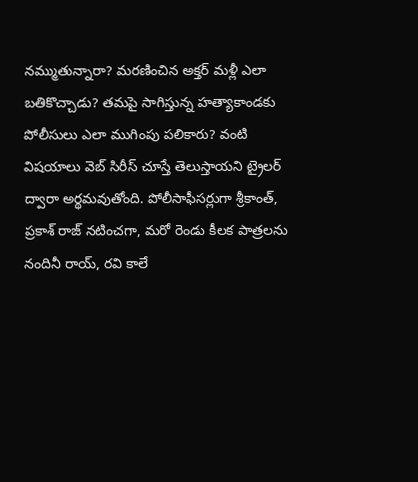నమ్ముతున్నారా? మరణించిన అక్తర్ మళ్లీ ఎలా బతికొచ్చాడు? తమపై సాగిస్తున్న హత్యాకాండకు పోలీసులు ఎలా ముగింపు పలికారు? వంటి విషయాలు వెబ్ సిరీస్ చూస్తే తెలుస్తాయని ట్రైలర్ ద్వారా అర్థమవుతోంది. పోలీసాఫీసర్లుగా శ్రీకాంత్, ప్రకాశ్ రాజ్ నటించగా, మరో రెండు కీలక పాత్రలను నందినీ రాయ్, రవి కాలే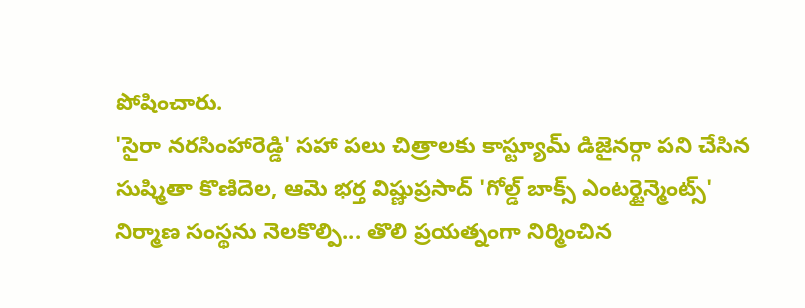పోషించారు.
'సైరా నరసింహారెడ్డి' సహా పలు చిత్రాలకు కాస్ట్యూమ్ డిజైనర్గా పని చేసిన సుష్మితా కొణిదెల, ఆమె భర్త విష్ణుప్రసాద్ 'గోల్డ్ బాక్స్ ఎంటర్టైన్మెంట్స్' నిర్మాణ సంస్థను నెలకొల్పి... తొలి ప్రయత్నంగా నిర్మించిన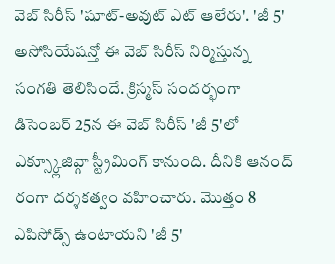వెబ్ సిరీస్ 'షూట్-అవుట్ ఎట్ ఆలేరు'. 'జీ 5' అసోసియేషన్తో ఈ వెబ్ సిరీస్ నిర్మిస్తున్న సంగతి తెలిసిందే. క్రిస్మస్ సందర్భంగా డిసెంబర్ 25న ఈ వెబ్ సిరీస్ 'జీ 5'లో ఎక్స్క్లూజివ్గా స్ట్రీమింగ్ కానుంది. దీనికి ఆనంద్ రంగా దర్శకత్వం వహించారు. మొత్తం 8 ఎపిసోడ్స్ ఉంటాయని 'జీ 5'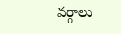వర్గాలు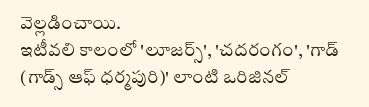వెల్లడించాయి.
ఇటీవలి కాలంలో 'లూజర్స్', 'చదరంగం', 'గాడ్ (గాడ్స్ ఆఫ్ ధర్మపురి)' లాంటి ఒరిజినల్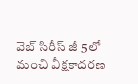వెబ్ సిరీస్ జీ 5లో మంచి వీక్షకాదరణ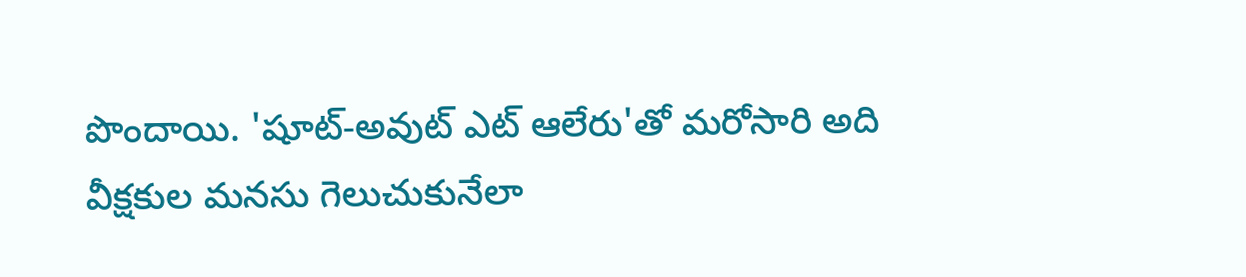పొందాయి. 'షూట్-అవుట్ ఎట్ ఆలేరు'తో మరోసారి అది వీక్షకుల మనసు గెలుచుకునేలా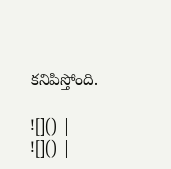కనిపిస్తోంది.

![]() |
![]() |